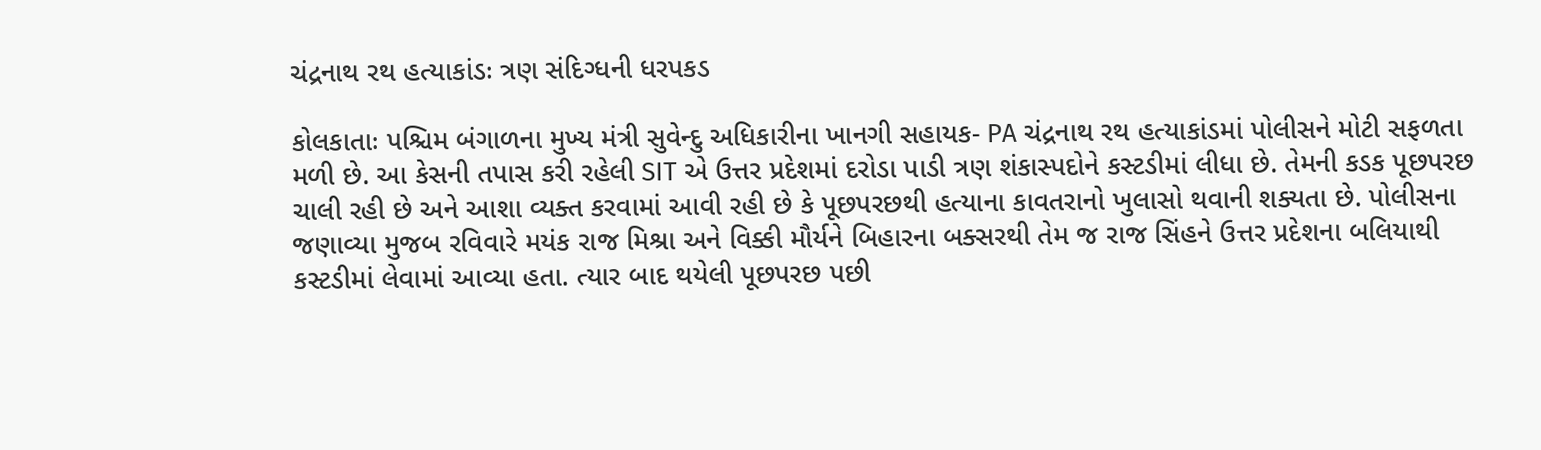ચંદ્રનાથ રથ હત્યાકાંડઃ ત્રણ સંદિગ્ધની ધરપકડ

કોલકાતાઃ પશ્ચિમ બંગાળના મુખ્ય મંત્રી સુવેન્દુ અધિકારીના ખાનગી સહાયક- PA ચંદ્રનાથ રથ હત્યાકાંડમાં પોલીસને મોટી સફળતા મળી છે. આ કેસની તપાસ કરી રહેલી SIT એ ઉત્તર પ્રદેશમાં દરોડા પાડી ત્રણ શંકાસ્પદોને કસ્ટડીમાં લીધા છે. તેમની કડક પૂછપરછ ચાલી રહી છે અને આશા વ્યક્ત કરવામાં આવી રહી છે કે પૂછપરછથી હત્યાના કાવતરાનો ખુલાસો થવાની શક્યતા છે. પોલીસના જણાવ્યા મુજબ રવિવારે મયંક રાજ મિશ્રા અને વિક્કી મૌર્યને બિહારના બક્સરથી તેમ જ રાજ સિંહને ઉત્તર પ્રદેશના બલિયાથી કસ્ટડીમાં લેવામાં આવ્યા હતા. ત્યાર બાદ થયેલી પૂછપરછ પછી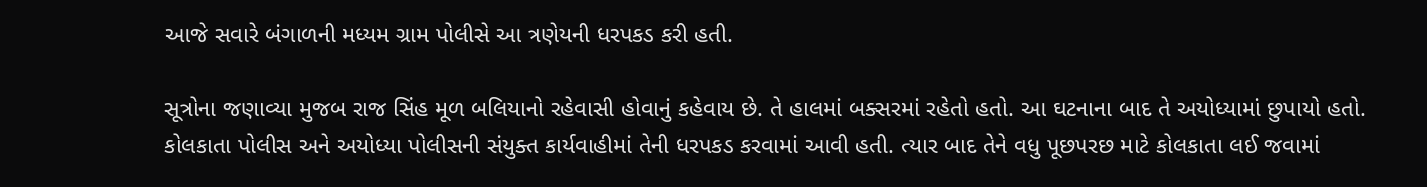આજે સવારે બંગાળની મધ્યમ ગ્રામ પોલીસે આ ત્રણેયની ધરપકડ કરી હતી.

સૂત્રોના જણાવ્યા મુજબ રાજ સિંહ મૂળ બલિયાનો રહેવાસી હોવાનું કહેવાય છે. તે હાલમાં બક્સરમાં રહેતો હતો. આ ઘટનાના બાદ તે અયોધ્યામાં છુપાયો હતો. કોલકાતા પોલીસ અને અયોધ્યા પોલીસની સંયુક્ત કાર્યવાહીમાં તેની ધરપકડ કરવામાં આવી હતી. ત્યાર બાદ તેને વધુ પૂછપરછ માટે કોલકાતા લઈ જવામાં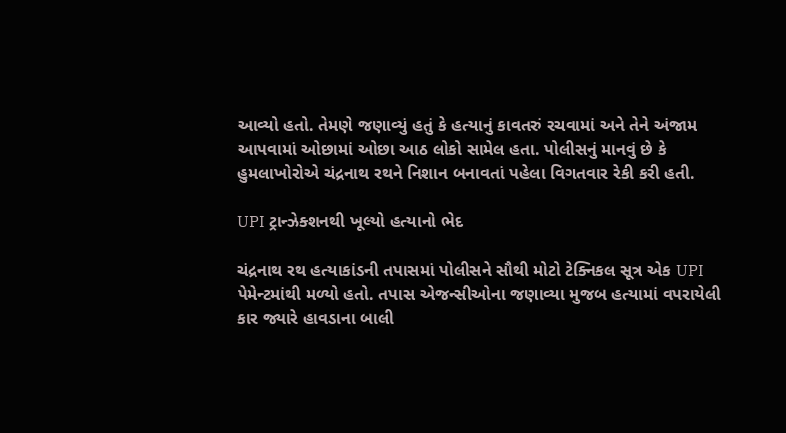આવ્યો હતો. તેમણે જણાવ્યું હતું કે હત્યાનું કાવતરું રચવામાં અને તેને અંજામ આપવામાં ઓછામાં ઓછા આઠ લોકો સામેલ હતા. પોલીસનું માનવું છે કે હુમલાખોરોએ ચંદ્રનાથ રથને નિશાન બનાવતાં પહેલા વિગતવાર રેકી કરી હતી.

UPI ટ્રાન્ઝેક્શનથી ખૂલ્યો હત્યાનો ભેદ

ચંદ્રનાથ રથ હત્યાકાંડની તપાસમાં પોલીસને સૌથી મોટો ટેક્નિકલ સૂત્ર એક UPI પેમેન્ટમાંથી મળ્યો હતો. તપાસ એજન્સીઓના જણાવ્યા મુજબ હત્યામાં વપરાયેલી કાર જ્યારે હાવડાના બાલી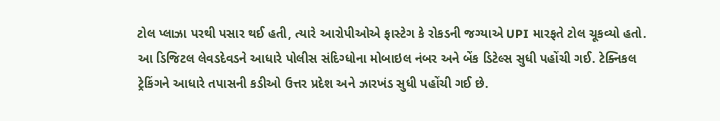ટોલ પ્લાઝા પરથી પસાર થઈ હતી, ત્યારે આરોપીઓએ ફાસ્ટેગ કે રોકડની જગ્યાએ UPI મારફતે ટોલ ચૂકવ્યો હતો. આ ડિજિટલ લેવડદેવડને આધારે પોલીસ સંદિગ્ધોના મોબાઇલ નંબર અને બેંક ડિટેલ્સ સુધી પહોંચી ગઈ. ટેક્નિકલ ટ્રેકિંગને આધારે તપાસની કડીઓ ઉત્તર પ્રદેશ અને ઝારખંડ સુધી પહોંચી ગઈ છે.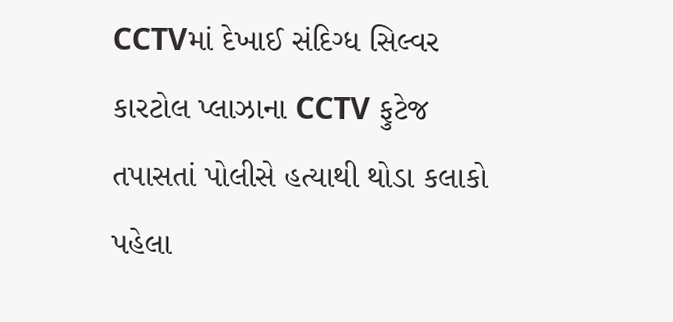CCTVમાં દેખાઈ સંદિગ્ધ સિલ્વર કારટોલ પ્લાઝાના CCTV ફુટેજ તપાસતાં પોલીસે હત્યાથી થોડા કલાકો પહેલા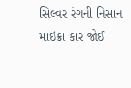સિલ્વર રંગની નિસાન માઇક્રા કાર જોઈ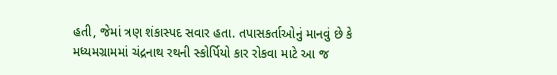હતી, જેમાં ત્રણ શંકાસ્પદ સવાર હતા. તપાસકર્તાઓનું માનવું છે કે મધ્યમગ્રામમાં ચંદ્રનાથ રથની સ્કોર્પિયો કાર રોકવા માટે આ જ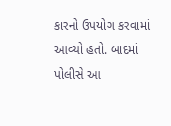કારનો ઉપયોગ કરવામાં આવ્યો હતો. બાદમાં પોલીસે આ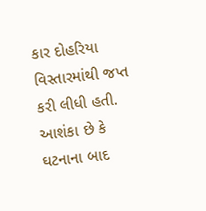કાર દોહરિયા વિસ્તારમાંથી જપ્ત કરી લીધી હતી. આશંકા છે કે ઘટનાના બાદ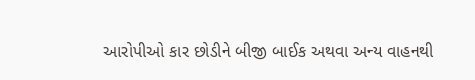આરોપીઓ કાર છોડીને બીજી બાઈક અથવા અન્ય વાહનથી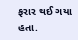ફરાર થઈ ગયા હતા.